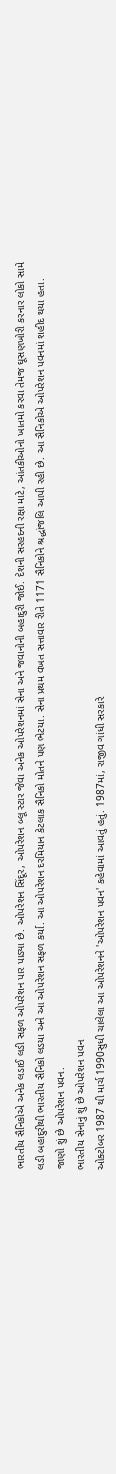ભારતીય સૈનિકોએ અનેક લડાઈ લડી સફળ ઓપરેશન પાર પાડ્યા છે. ઓપરેશન સિંદૂર, ઓપરેશન બ્લૂ સ્ટાર જેવા અનેક ઓપરેશનમાં સેના અને જવાનોની બહાદુરી જોઈ. દેશની સરહદની રક્ષા માટે, આંતકીઓનો ખાતમો કરવા તેમજ ઘૂસણખોરી કરનાર લોકો સામે લડી બહાદુરીથી ભારતીય સૈનિકો લડયા અને આ ઓપરેશન સફળ કર્યા. આ ઓપરેશન દરમિયાન કેટલાક સૈનિકો મોતને પણ ભેટયા. સેના પ્રથમ વખત સત્તાવાર રીતે 1171 સૈનિકોને શ્રદ્ધાંજલિ આપી રહી છે. આ સૈનિકોએ ઓપરેશન પવનમાં શહીદ થયા હતા. જાણો શું છે ઓપરેશન પવન.
ભારતીય સેનાનું શું છે ઓપરેશન પવન
ઓક્ટોબર 1987 થી માર્ચ 1990સુધી ચાલેલા આ ઓપરેશનને 'ઓપરેશન પવન' કહેવામાં આવતું હતું. 1987માં, રાજીવ ગાંધી સરકારે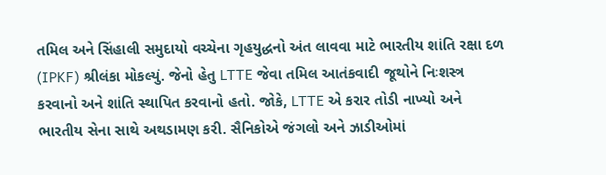તમિલ અને સિંહાલી સમુદાયો વચ્ચેના ગૃહયુદ્ધનો અંત લાવવા માટે ભારતીય શાંતિ રક્ષા દળ (IPKF) શ્રીલંકા મોકલ્યું. જેનો હેતુ LTTE જેવા તમિલ આતંકવાદી જૂથોને નિઃશસ્ત્ર કરવાનો અને શાંતિ સ્થાપિત કરવાનો હતો. જોકે, LTTE એ કરાર તોડી નાખ્યો અને ભારતીય સેના સાથે અથડામણ કરી. સૈનિકોએ જંગલો અને ઝાડીઓમાં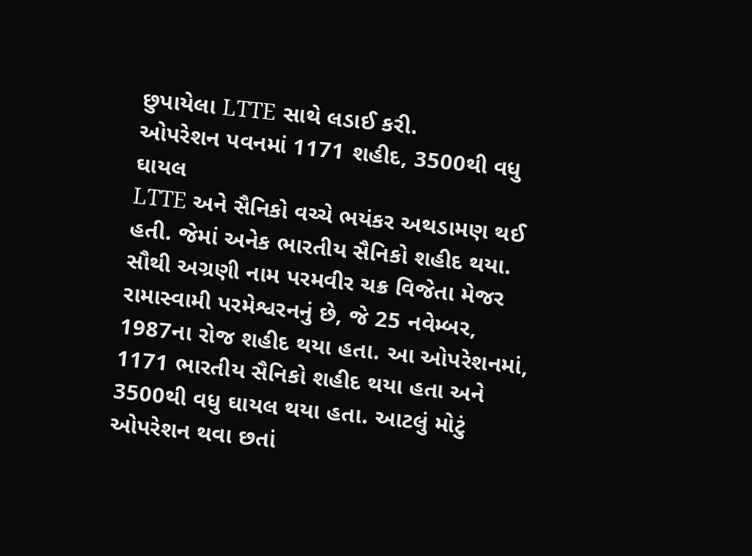છુપાયેલા LTTE સાથે લડાઈ કરી.
ઓપરેશન પવનમાં 1171 શહીદ, 3500થી વધુ ઘાયલ
LTTE અને સૈનિકો વચ્ચે ભયંકર અથડામણ થઈ હતી. જેમાં અનેક ભારતીય સૈનિકો શહીદ થયા. સૌથી અગ્રણી નામ પરમવીર ચક્ર વિજેતા મેજર રામાસ્વામી પરમેશ્વરનનું છે, જે 25 નવેમ્બર, 1987ના રોજ શહીદ થયા હતા. આ ઓપરેશનમાં, 1171 ભારતીય સૈનિકો શહીદ થયા હતા અને 3500થી વધુ ઘાયલ થયા હતા. આટલું મોટું ઓપરેશન થવા છતાં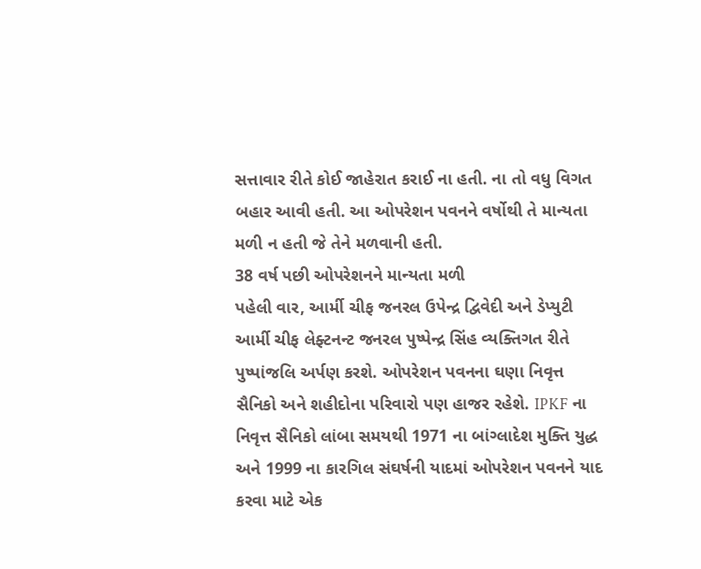સત્તાવાર રીતે કોઈ જાહેરાત કરાઈ ના હતી. ના તો વધુ વિગત બહાર આવી હતી. આ ઓપરેશન પવનને વર્ષોથી તે માન્યતા મળી ન હતી જે તેને મળવાની હતી.
38 વર્ષ પછી ઓપરેશનને માન્યતા મળી
પહેલી વાર, આર્મી ચીફ જનરલ ઉપેન્દ્ર દ્વિવેદી અને ડેપ્યુટી આર્મી ચીફ લેફ્ટનન્ટ જનરલ પુષ્પેન્દ્ર સિંહ વ્યક્તિગત રીતે પુષ્પાંજલિ અર્પણ કરશે. ઓપરેશન પવનના ઘણા નિવૃત્ત સૈનિકો અને શહીદોના પરિવારો પણ હાજર રહેશે. IPKF ના નિવૃત્ત સૈનિકો લાંબા સમયથી 1971 ના બાંગ્લાદેશ મુક્તિ યુદ્ધ અને 1999 ના કારગિલ સંઘર્ષની યાદમાં ઓપરેશન પવનને યાદ કરવા માટે એક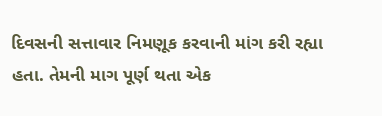દિવસની સત્તાવાર નિમણૂક કરવાની માંગ કરી રહ્યા હતા. તેમની માગ પૂર્ણ થતા એક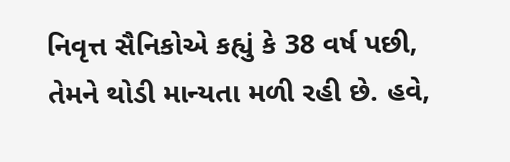નિવૃત્ત સૈનિકોએ કહ્યું કે 38 વર્ષ પછી, તેમને થોડી માન્યતા મળી રહી છે. હવે,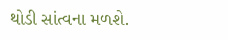થોડી સાંત્વના મળશે.